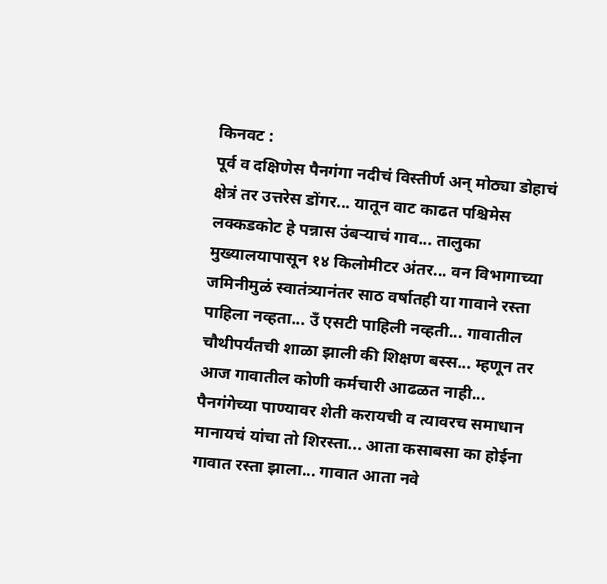किनवट :
पूर्व व दक्षिणेस पैनगंगा नदीचं विस्तीर्ण अन् मोठ्या डोहाचं क्षेत्रं तर उत्तरेस डोंगर... यातून वाट काढत पश्चिमेस लक्कडकोट हे पन्नास उंबऱ्याचं गाव... तालुका मुख्यालयापासून १४ किलोमीटर अंतर... वन विभागाच्या जमिनीमुळं स्वातंत्र्यानंतर साठ वर्षातही या गावाने रस्ता पाहिला नव्हता... उँ एसटी पाहिली नव्हती... गावातील चौथीपर्यंतची शाळा झाली की शिक्षण बस्स... म्हणून तर आज गावातील कोणी कर्मचारी आढळत नाही... पैनगंगेच्या पाण्यावर शेती करायची व त्यावरच समाधान मानायचं यांचा तो शिरस्ता... आता कसाबसा का होईना गावात रस्ता झाला... गावात आता नवे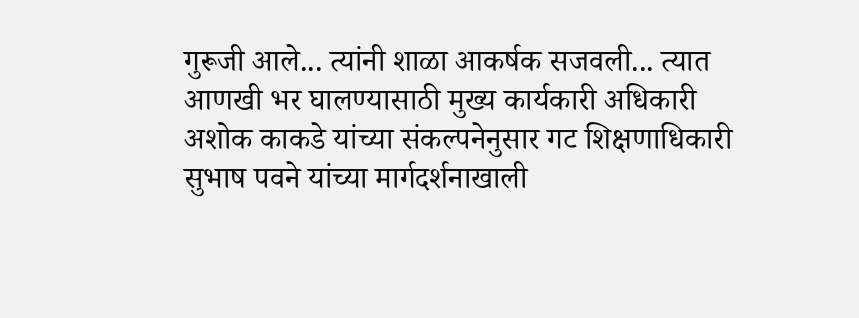गुरूजी आले... त्यांनी शाळा आकर्षक सजवली... त्यात आणखी भर घालण्यासाठी मुख्य कार्यकारी अधिकारी अशोक काकडे यांच्या संकल्पनेनुसार गट शिक्षणाधिकारी सुभाष पवने यांच्या मार्गदर्शनाखाली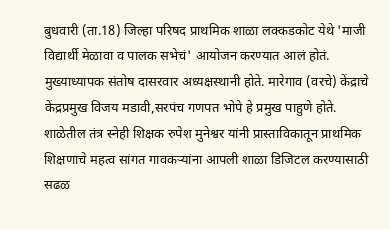बुधवारी (ता.18) जिल्हा परिषद प्राथमिक शाळा लक्कडकोट येथे 'माजी विद्यार्थी मेळावा व पालक सभेचं' आयोजन करण्यात आलं होतं.
मुख्याध्यापक संतोष दासरवार अध्यक्षस्थानी होते. मारेगाव (वरचे) केंद्राचे केंद्रप्रमुख विजय मडावी,सरपंच गणपत भोपे हे प्रमुख पाहुणे होते.
शाळेतील तंत्र स्नेही शिक्षक रुपेश मुनेश्वर यांनी प्रास्ताविकातून प्राथमिक शिक्षणाचे महत्व सांगत गावकऱ्यांना आपली शाळा डिजिटल करण्यासाठी सढळ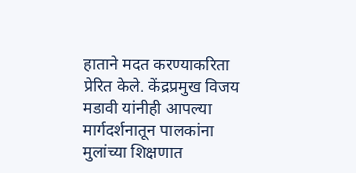हाताने मदत करण्याकरिता प्रेरित केले. केंद्रप्रमुख विजय मडावी यांनीही आपल्या मार्गदर्शनातून पालकांना मुलांच्या शिक्षणात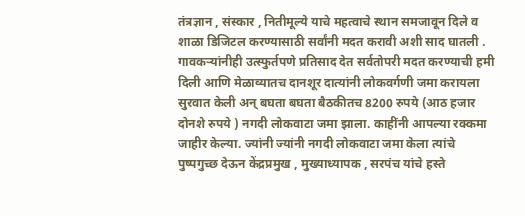तंत्रज्ञान , संस्कार , नितीमूल्ये याचे महत्वाचे स्थान समजावून दिले व शाळा डिजिटल करण्यासाठी सर्वांनी मदत करावी अशी साद घातली . गावकऱ्यांनीही उत्स्फुर्तपणे प्रतिसाद देत सर्वतोपरी मदत करण्याची हमी दिली आणि मेळाव्यातच दानशूर दात्यांनी लोकवर्गणी जमा करायला सुरवात केली अन् बघता बघता बैठकीतच 8200 रुपये (आठ हजार दोनशे रुपये ) नगदी लोकवाटा जमा झाला. काहींनी आपल्या रक्कमा जाहीर केल्या. ज्यांनी ज्यांनी नगदी लोकवाटा जमा केला त्यांचे पुष्पगुच्छ देऊन केंद्रप्रमुख , मुख्याध्यापक , सरपंच यांचे हस्ते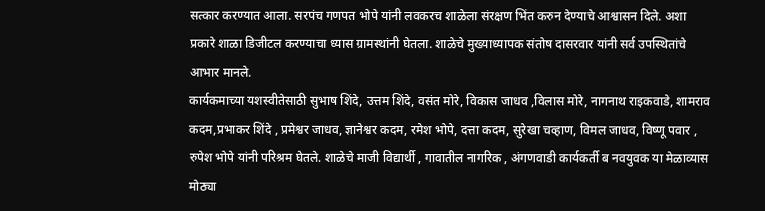सत्कार करण्यात आला. सरपंच गणपत भोपे यांनी लवकरच शाळेला संरक्षण भिंत करुन देण्याचे आश्वासन दिले. अशा प्रकारे शाळा डिजीटल करण्याचा ध्यास ग्रामस्थांनी घेतला. शाळेचे मुख्याध्यापक संतोष दासरवार यांनी सर्व उपस्थितांचे आभार मानले.
कार्यकमाच्या यशस्वीतेसाठी सुभाष शिंदे, उत्तम शिंदे, वसंत मोरे, विकास जाधव ,विलास मोरे, नागनाथ राइकवाडे, शामराव कदम,प्रभाकर शिंदे , प्रमेश्वर जाधव, ज्ञानेश्वर कदम, रमेश भोपे, दत्ता कदम, सुरेखा चव्हाण, विमल जाधव, विष्णू पवार , रुपेश भोपे यांनी परिश्रम घेतले. शाळेचे माजी विद्यार्थी , गावातील नागरिक , अंगणवाडी कार्यकर्ती ब नवयुवक या मेळाव्यास मोठ्या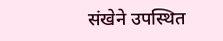संखेने उपस्थित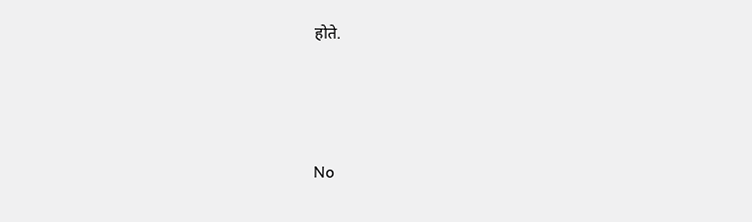होते.





No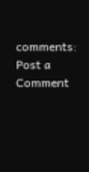comments:
Post a Comment